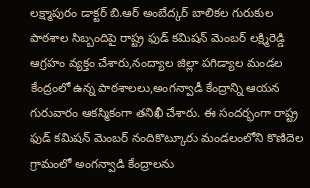లక్ష్మాపురం డాక్టర్ బి.ఆర్ అంబేద్కర్ బాలికల గురుకుల పాఠశాల సిబ్బందిపై రాష్ట్ర ఫుడ్ కమిషన్ మెంబర్ లక్ష్మిరెడ్డి ఆగ్రహం వ్యక్తం చేశారు,నంద్యాల జిల్లా పగిడ్యాల మండల కేంద్రంలో ఉన్న పాఠశాలలు,అంగన్వాడీ కేంద్రాన్ని ఆయన గురువారం ఆకస్మికంగా తనిఖీ చేశారు. ఈ సందర్భంగా రాష్ట్ర ఫుడ్ కమిషన్ మెంబర్ నందికొట్కూరు మండలంలోని కొణిదెల గ్రామంలో అంగన్వాడి కేంద్రాలను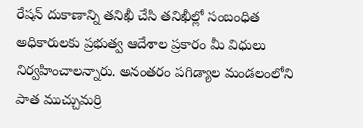రేషన్ దుకాణాన్ని తనిఖీ చేసి తనిఖీల్లో సంబంధిత అధికారులకు ప్రభుత్వ ఆదేశాల ప్రకారం మీ విధులు నిర్వహించాలన్నారు. అనంతరం పగిడ్యాల మండలంలోని పాత ముచ్చుమర్రి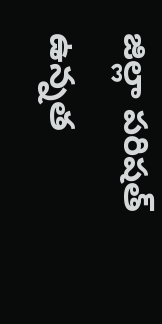జిల్లా పరిషత్ ఉన్నత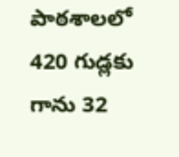పాఠశాలలో 420 గుడ్లకు గాను 32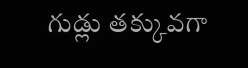గుడ్లు తక్కువగా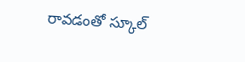రావడంతో స్కూల్